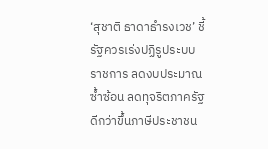‘สุชาติ ธาดาธำรงเวช’ ชี้รัฐควรเร่งปฏิรูประบบราชการ ลดงบประมาณซ้ำซ้อน ลดทุจริตภาครัฐ ดีกว่าขึ้นภาษีประชาชน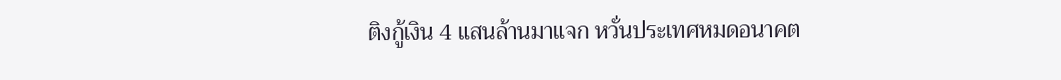ติงกู้เงิน 4 แสนล้านมาแจก หวั่นประเทศหมดอนาคต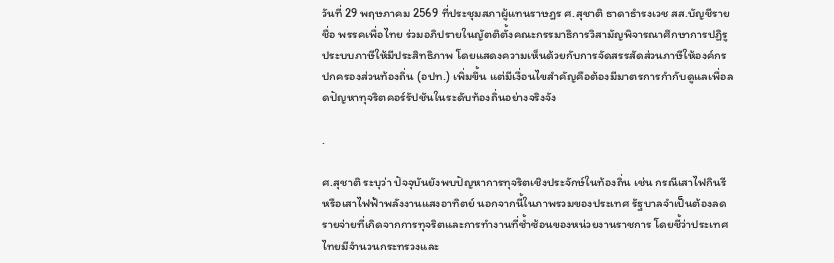วันที่ 29 พฤษภาคม 2569 ที่ประชุมสภาผู้แทนราษฎร ศ.สุชาติ ธาดาธำรงเวช สส.บัญชีรายชื่อ พรรคเพื่อไทย ร่วมอภิปรายในญัตติตั้งคณะกรรมาธิการวิสามัญพิจารณาศึกษาการปฏิรูประบบภาษีให้มีประสิทธิภาพ โดยแสดงความเห็นด้วยกับการจัดสรรสัดส่วนภาษีให้องค์กรปกครองส่วนท้องถิ่น (อปท.) เพิ่มขึ้น แต่มีเงื่อนไขสำคัญคือต้องมีมาตรการกำกับดูแลเพื่อลดปัญหาทุจริตคอร์รัปชันในระดับท้องถิ่นอย่างจริงจัง

.

ศ.สุชาติ ระบุว่า ปัจจุบันยังพบปัญหาการทุจริตเชิงประจักษ์ในท้องถิ่น เช่น กรณีเสาไฟกินรี หรือเสาไฟฟ้าพลังงานแสงอาทิตย์ นอกจากนี้ในภาพรวมของประเทศ รัฐบาลจำเป็นต้องลดรายจ่ายที่เกิดจากการทุจริตและการทำงานที่ซ้ำซ้อนของหน่วยงานราชการ โดยชี้ว่าประเทศไทยมีจำนวนกระทรวงและ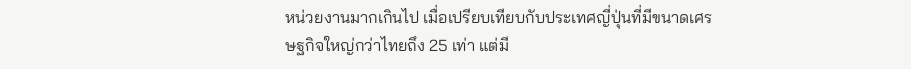หน่วยงานมากเกินไป เมื่อเปรียบเทียบกับประเทศญี่ปุ่นที่มีขนาดเศรษฐกิจใหญ่กว่าไทยถึง 25 เท่า แต่มี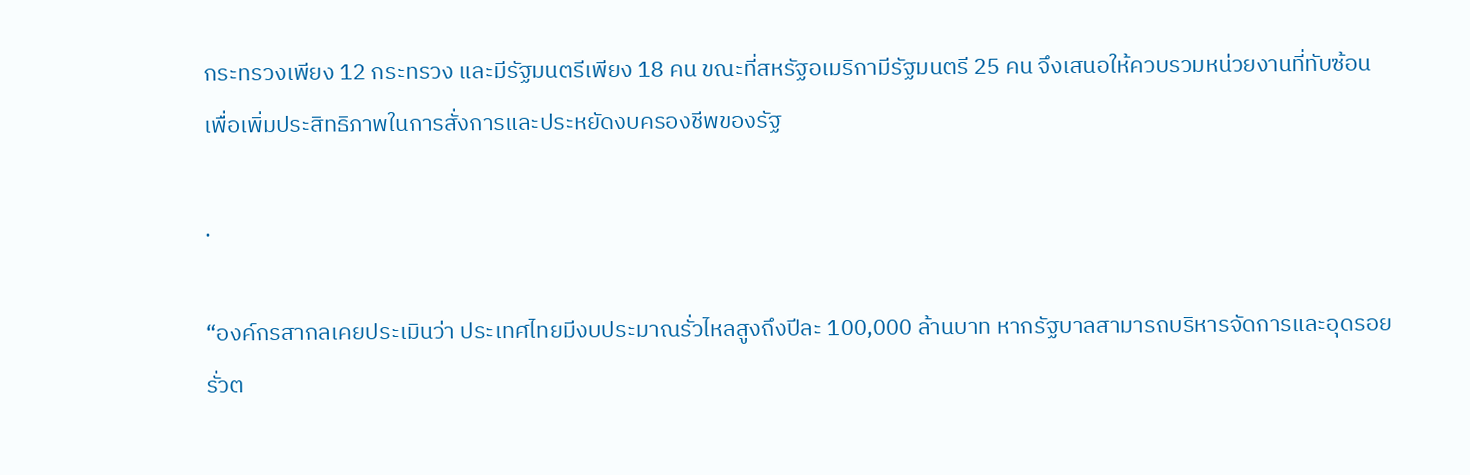กระทรวงเพียง 12 กระทรวง และมีรัฐมนตรีเพียง 18 คน ขณะที่สหรัฐอเมริกามีรัฐมนตรี 25 คน จึงเสนอให้ควบรวมหน่วยงานที่ทับซ้อน เพื่อเพิ่มประสิทธิภาพในการสั่งการและประหยัดงบครองชีพของรัฐ

.

“องค์กรสากลเคยประเมินว่า ประเทศไทยมีงบประมาณรั่วไหลสูงถึงปีละ 100,000 ล้านบาท หากรัฐบาลสามารถบริหารจัดการและอุดรอยรั่วต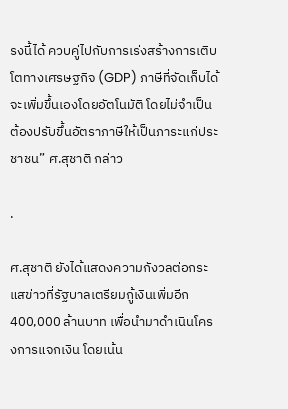รงนี้ได้ ควบคู่ไปกับการเร่งสร้างการเติบโตทางเศรษฐกิจ (GDP) ภาษีที่จัดเก็บได้จะเพิ่มขึ้นเองโดยอัตโนมัติ โดยไม่จำเป็นต้องปรับขึ้นอัตราภาษีให้เป็นภาระแก่ประชาชน” ศ.สุชาติ กล่าว

.

ศ.สุชาติ ยังได้แสดงความกังวลต่อกระแสข่าวที่รัฐบาลเตรียมกู้เงินเพิ่มอีก 400,000 ล้านบาท เพื่อนำมาดำเนินโครงการแจกเงิน โดยเน้น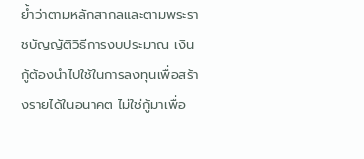ย้ำว่าตามหลักสากลและตามพระราชบัญญัติวิธีการงบประมาณ เงินกู้ต้องนำไปใช้ในการลงทุนเพื่อสร้างรายได้ในอนาคต ไม่ใช่กู้มาเพื่อ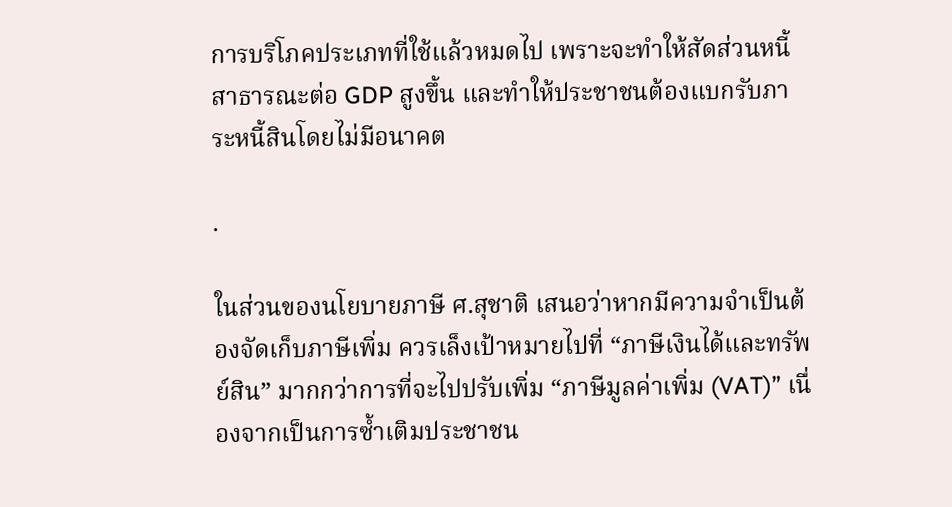การบริโภคประเภทที่ใช้แล้วหมดไป เพราะจะทำให้สัดส่วนหนี้สาธารณะต่อ GDP สูงขึ้น และทำให้ประชาชนต้องแบกรับภาระหนี้สินโดยไม่มีอนาคต

.

ในส่วนของนโยบายภาษี ศ.สุชาติ เสนอว่าหากมีความจำเป็นต้องจัดเก็บภาษีเพิ่ม ควรเล็งเป้าหมายไปที่ “ภาษีเงินได้และทรัพย์สิน” มากกว่าการที่จะไปปรับเพิ่ม “ภาษีมูลค่าเพิ่ม (VAT)” เนื่องจากเป็นการซ้ำเติมประชาชน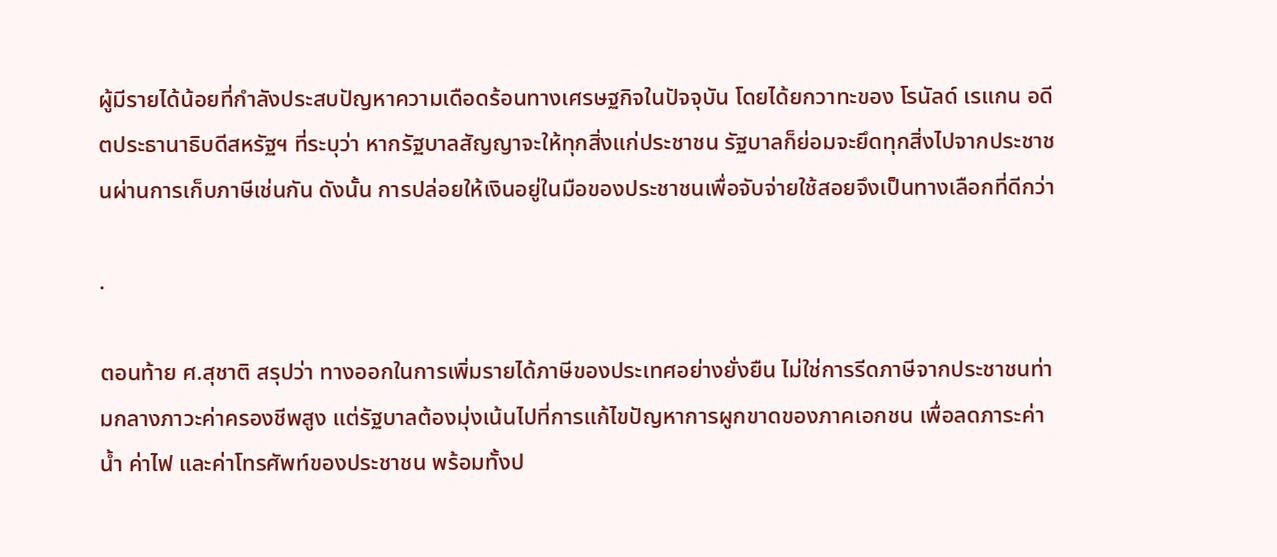ผู้มีรายได้น้อยที่กำลังประสบปัญหาความเดือดร้อนทางเศรษฐกิจในปัจจุบัน โดยได้ยกวาทะของ โรนัลด์ เรแกน อดีตประธานาธิบดีสหรัฐฯ ที่ระบุว่า หากรัฐบาลสัญญาจะให้ทุกสิ่งแก่ประชาชน รัฐบาลก็ย่อมจะยึดทุกสิ่งไปจากประชาชนผ่านการเก็บภาษีเช่นกัน ดังนั้น การปล่อยให้เงินอยู่ในมือของประชาชนเพื่อจับจ่ายใช้สอยจึงเป็นทางเลือกที่ดีกว่า

.

ตอนท้าย ศ.สุชาติ สรุปว่า ทางออกในการเพิ่มรายได้ภาษีของประเทศอย่างยั่งยืน ไม่ใช่การรีดภาษีจากประชาชนท่ามกลางภาวะค่าครองชีพสูง แต่รัฐบาลต้องมุ่งเน้นไปที่การแก้ไขปัญหาการผูกขาดของภาคเอกชน เพื่อลดภาระค่าน้ำ ค่าไฟ และค่าโทรศัพท์ของประชาชน พร้อมทั้งป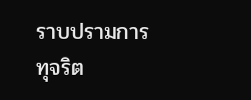ราบปรามการทุจริต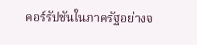คอร์รัปชันในภาครัฐอย่างจ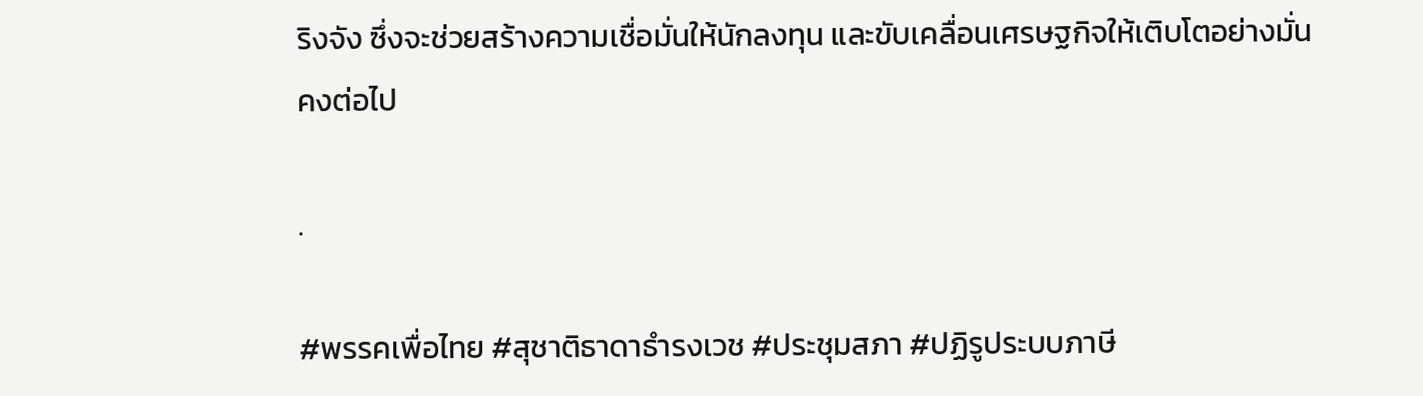ริงจัง ซึ่งจะช่วยสร้างความเชื่อมั่นให้นักลงทุน และขับเคลื่อนเศรษฐกิจให้เติบโตอย่างมั่นคงต่อไป

.

#พรรคเพื่อไทย #สุชาติธาดาธำรงเวช #ประชุมสภา #ปฏิรูประบบภาษี